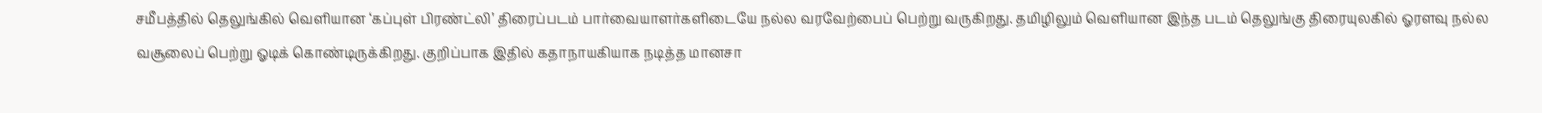சமீபத்தில் தெலுங்கில் வெளியான ‘கப்புள் பிரண்ட்லி’ திரைப்படம் பார்வையாளர்களிடையே நல்ல வரவேற்பைப் பெற்று வருகிறது. தமிழிலும் வெளியான இந்த படம் தெலுங்கு திரையுலகில் ஓரளவு நல்ல வசூலைப் பெற்று ஓடிக் கொண்டிருக்கிறது. குறிப்பாக இதில் கதாநாயகியாக நடித்த மானசா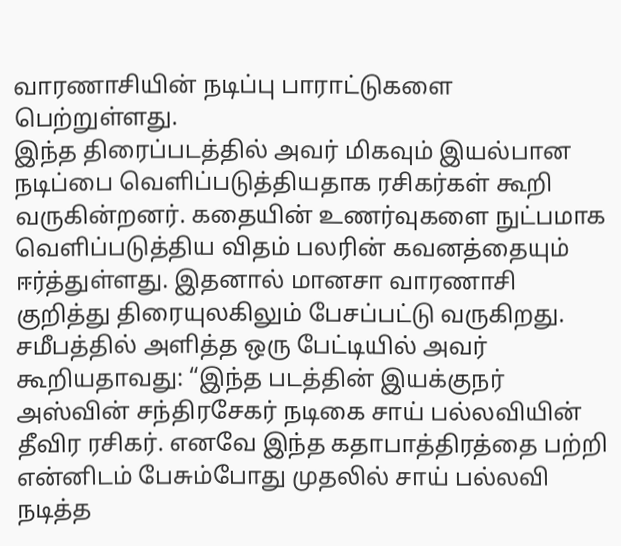வாரணாசியின் நடிப்பு பாராட்டுகளை பெற்றுள்ளது.
இந்த திரைப்படத்தில் அவர் மிகவும் இயல்பான நடிப்பை வெளிப்படுத்தியதாக ரசிகர்கள் கூறி வருகின்றனர். கதையின் உணர்வுகளை நுட்பமாக வெளிப்படுத்திய விதம் பலரின் கவனத்தையும் ஈர்த்துள்ளது. இதனால் மானசா வாரணாசி குறித்து திரையுலகிலும் பேசப்பட்டு வருகிறது.
சமீபத்தில் அளித்த ஒரு பேட்டியில் அவர் கூறியதாவது: “இந்த படத்தின் இயக்குநர் அஸ்வின் சந்திரசேகர் நடிகை சாய் பல்லவியின் தீவிர ரசிகர். எனவே இந்த கதாபாத்திரத்தை பற்றி என்னிடம் பேசும்போது முதலில் சாய் பல்லவி நடித்த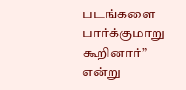படங்களை பார்க்குமாறு கூறினார்” என்று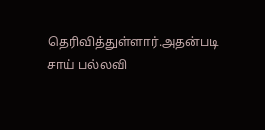தெரிவித்துள்ளார்.அதன்படி சாய் பல்லவி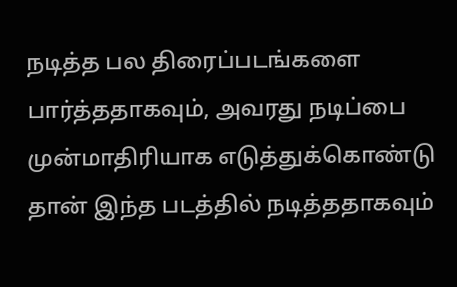நடித்த பல திரைப்படங்களை பார்த்ததாகவும், அவரது நடிப்பை முன்மாதிரியாக எடுத்துக்கொண்டு தான் இந்த படத்தில் நடித்ததாகவும்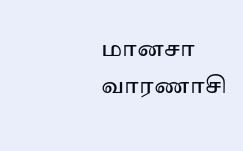மானசா வாரணாசி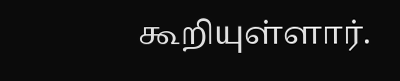கூறியுள்ளார்.